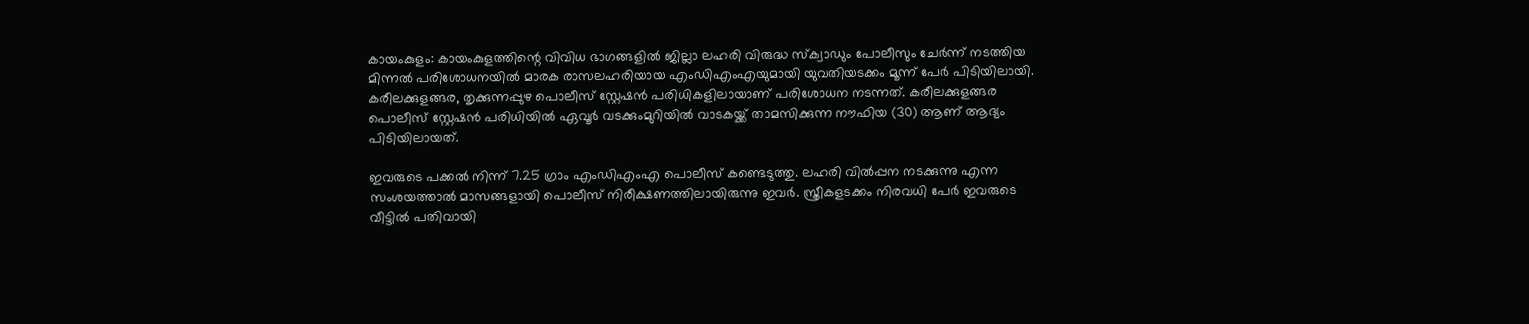കായംകുളം: കായംകുളത്തിന്റെ വിവിധ ഭാഗങ്ങളില്‍ ജില്ലാ ലഹരി വിരുദ്ധ സ്‌ക്വാഡും പോലീസും ചേര്‍ന്ന് നടത്തിയ മിന്നല്‍ പരിശോധനയില്‍ മാരക രാസലഹരിയായ എംഡിഎംഎയുമായി യുവതിയടക്കം മൂന്ന് പേര്‍ പിടിയിലായി. കരീലക്കുളങ്ങര, തൃക്കുന്നപ്പുഴ പൊലീസ് സ്റ്റേഷന്‍ പരിധികളിലായാണ് പരിശോധന നടന്നത്. കരീലക്കുളങ്ങര പൊലീസ് സ്റ്റേഷന്‍ പരിധിയില്‍ ഏവൂര്‍ വടക്കുംമുറിയില്‍ വാടകയ്ക്ക് താമസിക്കുന്ന നൗഫിയ (30) ആണ് ആദ്യം പിടിയിലായത്.

ഇവരുടെ പക്കല്‍ നിന്ന് 7.25 ഗ്രാം എംഡിഎംഎ പൊലീസ് കണ്ടെടുത്തു. ലഹരി വില്‍പ്പന നടക്കുന്നു എന്ന സംശയത്താല്‍ മാസങ്ങളായി പൊലീസ് നിരീക്ഷണത്തിലായിരുന്നു ഇവര്‍. സ്ത്രീകളടക്കം നിരവധി പേര്‍ ഇവരുടെ വീട്ടില്‍ പതിവായി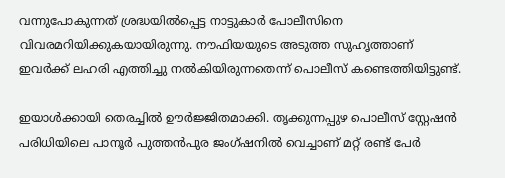വന്നുപോകുന്നത് ശ്രദ്ധയില്‍പ്പെട്ട നാട്ടുകാര്‍ പോലീസിനെ വിവരമറിയിക്കുകയായിരുന്നു. നൗഫിയയുടെ അടുത്ത സുഹൃത്താണ് ഇവര്‍ക്ക് ലഹരി എത്തിച്ചു നല്‍കിയിരുന്നതെന്ന് പൊലീസ് കണ്ടെത്തിയിട്ടുണ്ട്.

ഇയാള്‍ക്കായി തെരച്ചില്‍ ഊര്‍ജ്ജിതമാക്കി. തൃക്കുന്നപ്പുഴ പൊലീസ് സ്റ്റേഷന്‍ പരിധിയിലെ പാനൂര്‍ പുത്തന്‍പുര ജംഗ്ഷനില്‍ വെച്ചാണ് മറ്റ് രണ്ട് പേര്‍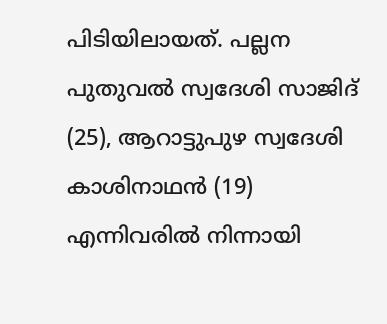പിടിയിലായത്. പല്ലന പുതുവല്‍ സ്വദേശി സാജിദ് (25), ആറാട്ടുപുഴ സ്വദേശി കാശിനാഥന്‍ (19) എന്നിവരില്‍ നിന്നായി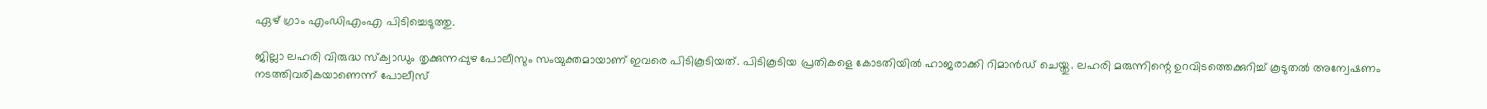ഏഴ് ഗ്രാം എംഡിഎംഎ പിടിച്ചെടുത്തു.

ജില്ലാ ലഹരി വിരുദ്ധ സ്‌ക്വാഡും തൃക്കുന്നപ്പുഴ പോലീസും സംയുക്തമായാണ് ഇവരെ പിടികൂടിയത്. പിടികൂടിയ പ്രതികളെ കോടതിയില്‍ ഹാജരാക്കി റിമാന്‍ഡ് ചെയ്തു. ലഹരി മരുന്നിന്റെ ഉറവിടത്തെക്കുറിച്ച് കൂടുതല്‍ അന്വേഷണം നടത്തിവരികയാണെന്ന് പോലീസ്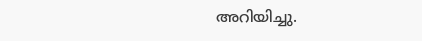അറിയിച്ചു.